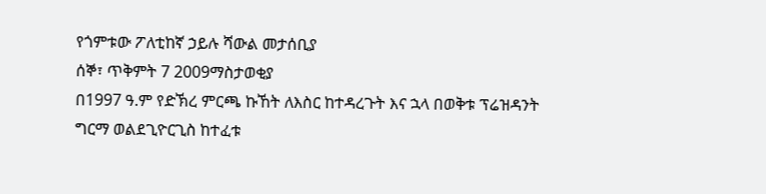የጎምቱው ፖለቲከኛ ኃይሉ ሻውል መታሰቢያ
ሰኞ፣ ጥቅምት 7 2009ማስታወቂያ
በ1997 ዓ.ም የድኽረ ምርጫ ኩኸት ለእስር ከተዳረጉት እና ኋላ በወቅቱ ፕሬዝዳንት ግርማ ወልደጊዮርጊስ ከተፈቱ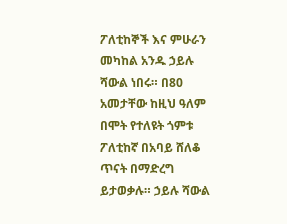ፖለቲከኞች እና ምሁራን መካከል አንዱ ኃይሉ ሻውል ነበሩ። በ80 አመታቸው ከዚህ ዓለም በሞት የተለዩት ጎምቱ ፖለቲከኛ በአባይ ሸለቆ ጥናት በማድረግ ይታወቃሉ። ኃይሉ ሻውል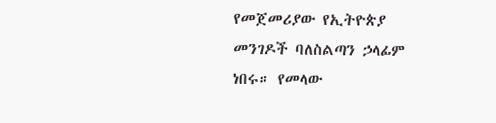የመጀመሪያው የኢትዮጵያ መንገዶች ባለስልጣን ኃላፊም ነበሩ። የመላው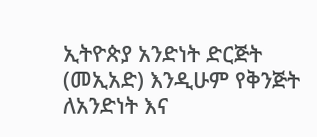ኢትዮጵያ አንድነት ድርጅት (መኢአድ) እንዲሁም የቅንጅት ለአንድነት እና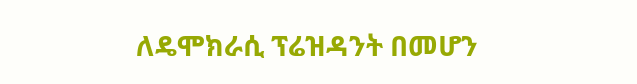ለዴሞክራሲ ፕሬዝዳንት በመሆን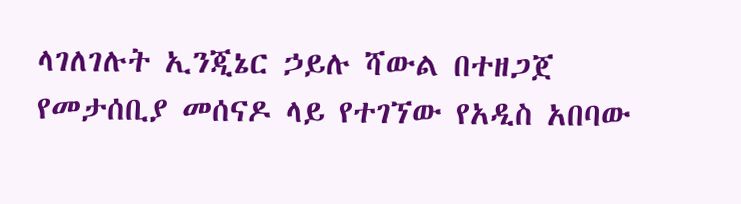ላገለገሉት ኢንጂኔር ኃይሉ ሻውል በተዘጋጀ የመታሰቢያ መሰናዶ ላይ የተገኘው የአዲስ አበባው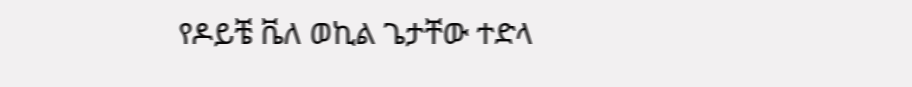የዶይቼ ቬለ ወኪል ጌታቸው ተድላ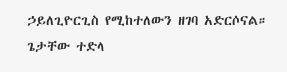ኃይለጊዮርጊስ የሚከተለውን ዘገባ አድርሶናል።
ጌታቸው ተድላ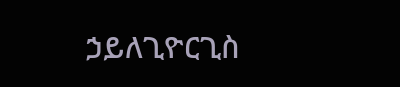ኃይለጊዮርጊስ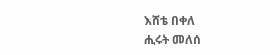እሸቴ በቀለ
ሒሩት መለሰ